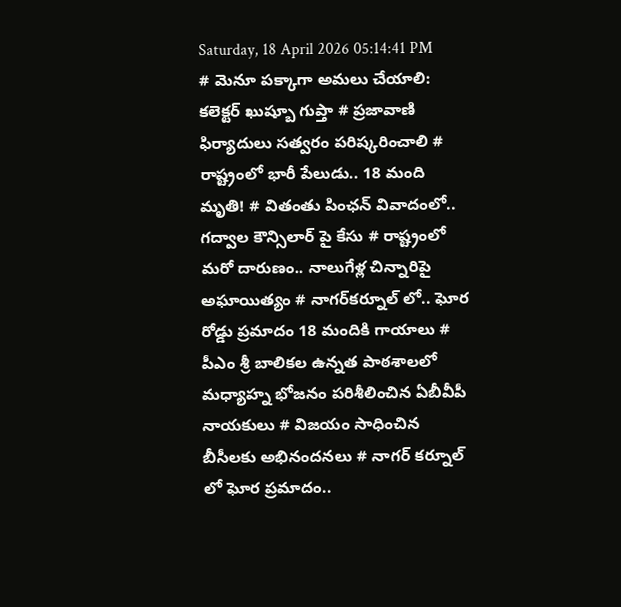Saturday, 18 April 2026 05:14:41 PM
# మెనూ పక్కాగా అమలు చేయాలి: కలెక్టర్ ఖుష్బూ గుప్తా # ప్రజావాణి ఫిర్యాదులు సత్వరం పరిష్కరించాలి # రాష్ట్రంలో భారీ పేలుడు.. 18 మంది మృతి! # వితంతు పింఛన్ వివాదంలో.. గద్వాల కౌన్సిలార్ పై కేసు # రాష్ట్రంలో మరో దారుణం.. నాలుగేళ్ల చిన్నారిపై అఘాయిత్యం # నాగర్‌కర్నూల్ లో.. ఘోర రోడ్డు ప్రమాదం 18 మందికి గాయాలు # పీఎం శ్రీ బాలికల ఉన్నత పాఠశాలలో మధ్యాహ్న భోజనం పరిశీలించిన ఏబీవీపీ నాయకులు # విజయం సాధించిన బీసీలకు అభినందనలు # నాగర్ కర్నూల్ లో ఘోర ప్రమాదం..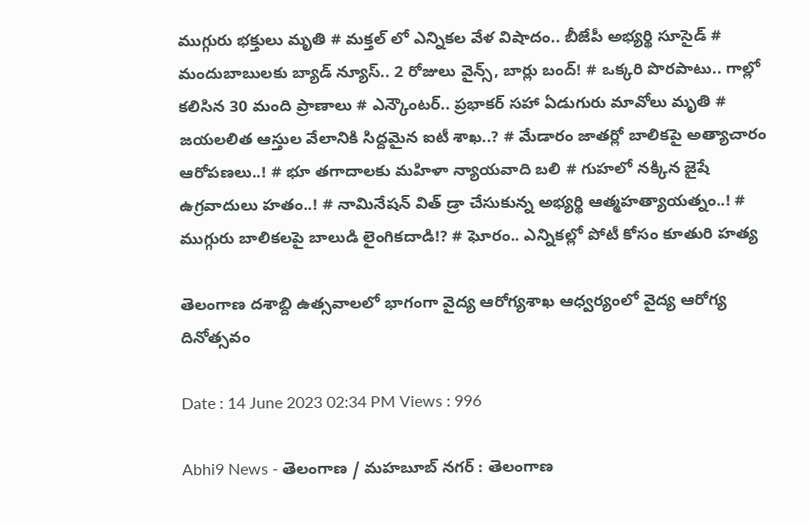ముగ్గురు భక్తులు మృతి # మక్తల్ లో ఎన్నికల వేళ విషాదం.. బీజేపీ అభ్యర్థి సూసైడ్ # మందుబాబులకు బ్యాడ్ న్యూస్.. 2 రోజులు వైన్స్, బార్లు బంద్! # ఒక్కరి పొరపాటు.. గాల్లో కలిసిన 30 మంది ప్రాణాలు # ఎన్కౌంటర్.. ప్రభాకర్ సహా ఏడుగురు మావోలు మృతి # జయలలిత ఆస్తుల వేలానికి సిద్దమైన ఐటీ శాఖ..? # మేడారం జాతర్లో బాలికపై అత్యాచారం ఆరోపణలు..! # భూ తగాదాలకు మహిళా న్యాయవాది బలి # గుహలో నక్కిన జైషే ఉగ్రవాదులు హతం..! # నామినేషన్ విత్ డ్రా చేసుకున్న అభ్యర్థి ఆత్మహత్యాయత్నం..! # ముగ్గురు బాలికలపై బాలుడి లైంగికదాడి!? # ఘోరం.. ఎన్నికల్లో పోటీ కోసం కూతురి హత్య

తెలంగాణ దశాబ్ది ఉత్సవాలలో భాగంగా వైద్య ఆరోగ్యశాఖ ఆధ్వర్యంలో వైద్య ఆరోగ్య దినోత్సవం

Date : 14 June 2023 02:34 PM Views : 996

Abhi9 News - తెలంగాణ / మహబూబ్ నగర్ : తెలంగాణ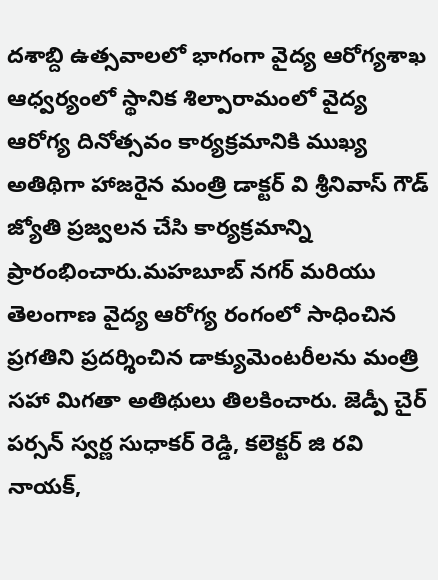దశాబ్ది ఉత్సవాలలో భాగంగా వైద్య ఆరోగ్యశాఖ ఆధ్వర్యంలో స్థానిక శిల్పారామంలో వైద్య ఆరోగ్య దినోత్సవం కార్యక్రమానికి ముఖ్య అతిథిగా హాజరైన మంత్రి డాక్టర్ వి శ్రీనివాస్ గౌడ్ జ్యోతి ప్రజ్వలన చేసి కార్యక్రమాన్ని ప్రారంభించారు.మహబూబ్ నగర్ మరియు తెలంగాణ వైద్య ఆరోగ్య రంగంలో సాధించిన ప్రగతిని ప్రదర్శించిన డాక్యుమెంటరీలను మంత్రి సహా మిగతా అతిథులు తిలకించారు. జెడ్పీ చైర్ పర్సన్ స్వర్ణ సుధాకర్ రెడ్డి, కలెక్టర్ జి రవి నాయక్,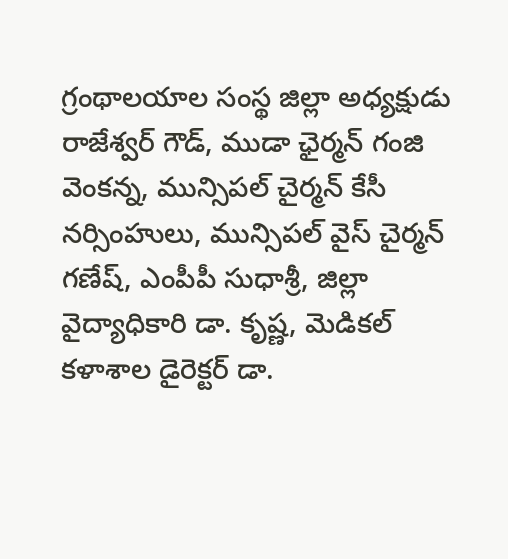గ్రంథాలయాల సంస్థ జిల్లా అధ్యక్షుడు రాజేశ్వర్ గౌడ్, ముడా ఛైర్మన్ గంజి వెంకన్న, మున్సిపల్ చైర్మన్ కేసీ నర్సింహులు, మున్సిపల్ వైస్ చైర్మన్ గణేష్, ఎంపీపీ సుధాశ్రీ, జిల్లా వైద్యాధికారి డా. కృష్ణ, మెడికల్ కళాశాల డైరెక్టర్ డా.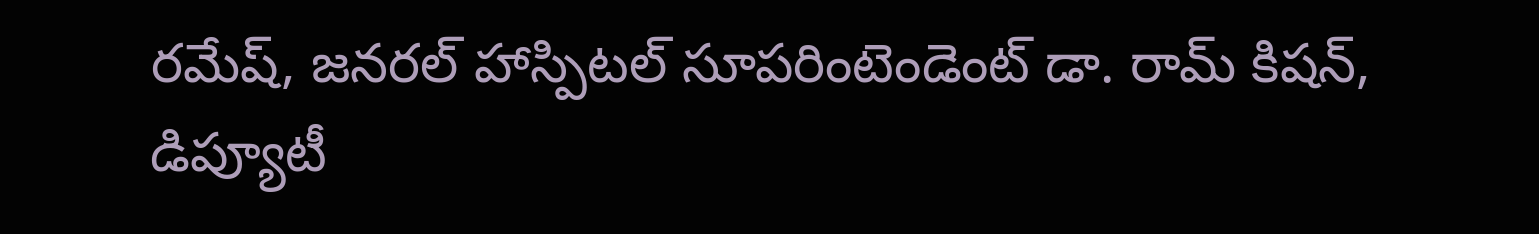రమేష్, జనరల్ హాస్పిటల్ సూపరింటెండెంట్ డా. రామ్ కిషన్, డిప్యూటీ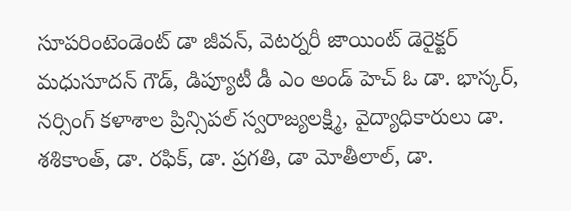సూపరింటెండెంట్ డా జీవన్, వెటర్నరీ జాయింట్ డెరైక్టర్ మధుసూదన్ గౌడ్, డిప్యూటీ డీ ఎం అండ్ హెచ్ ఓ డా. భాస్కర్, నర్సింగ్ కళాశాల ప్రిన్సిపల్ స్వరాజ్యలక్ష్మి, వైద్యాధికారులు డా. శశికాంత్, డా. రఫిక్, డా. ప్రగతి, డా మోతీలాల్, డా.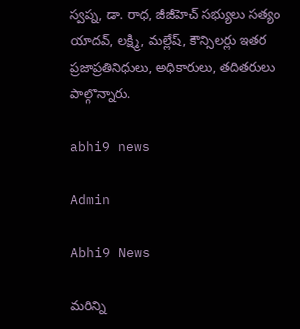స్వప్న, డా. రాధ, జీజీహెచ్ సభ్యులు సత్యం యాదవ్, లక్ష్మి, మల్లేష్, కౌన్సిలర్లు ఇతర ప్రజాప్రతినిధులు, అధికారులు, తదితరులు పాల్గొన్నారు.

abhi9 news

Admin

Abhi9 News

మరిన్ని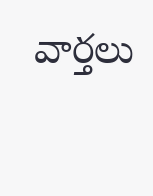వార్తలు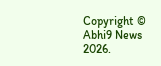Copyright © Abhi9 News 2026.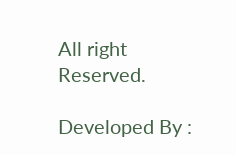All right Reserved.

Developed By :